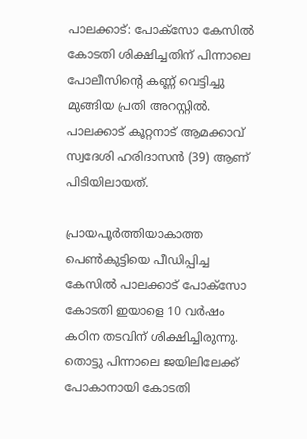പാലക്കാട്: പോക്സോ കേസിൽ കോടതി ശിക്ഷിച്ചതിന് പിന്നാലെ പോലീസിന്‍റെ കണ്ണ് വെട്ടിച്ചു മുങ്ങിയ പ്രതി അറസ്റ്റിൽ. പാലക്കാട് കൂറ്റനാട് ആമക്കാവ് സ്വദേശി ഹരിദാസൻ (39) ആണ് പിടിയിലായത്.

പ്രായപൂർത്തിയാകാത്ത പെൺകുട്ടിയെ പീഡിപ്പിച്ച കേസിൽ പാലക്കാട് പോക്സോ കോടതി ഇയാളെ 10 വർഷം കഠിന തടവിന് ശിക്ഷിച്ചിരുന്നു. തൊട്ടു പിന്നാലെ ജയിലിലേക്ക് പോകാനായി കോടതി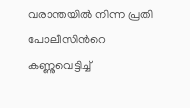വരാന്തയിൽ നിന്ന പ്രതി പോലീസിന്‍റെ കണ്ണുവെട്ടിച്ച്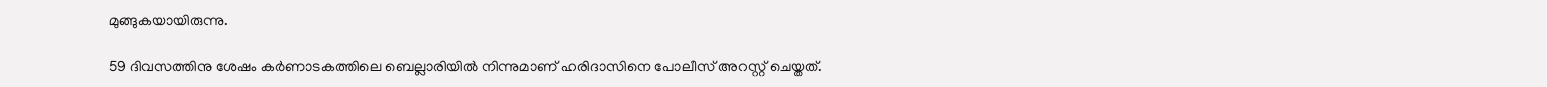മുങ്ങുകയായിരുന്നു.

59 ദിവസത്തിനു ശേഷം കർണാടകത്തിലെ ബെല്ലാരിയിൽ നിന്നുമാണ് ഹരിദാസിനെ പോലീസ് അറസ്റ്റ് ചെയ്തത്.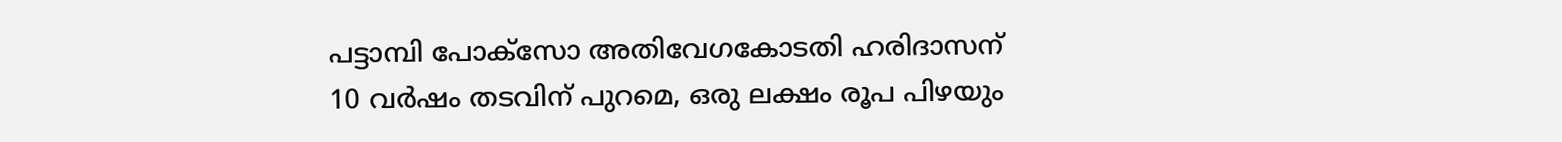പട്ടാമ്പി പോക്‌സോ അതിവേഗകോടതി ഹരിദാസന് 10 വർഷം തടവിന് പുറമെ, ഒരു ലക്ഷം രൂപ പിഴയും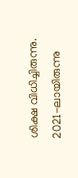ശിക്ഷ വിധിച്ചിരുന്നു. 2021-ലായിരുന്നു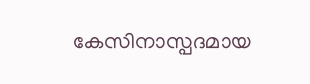കേസിനാസ്പദമായ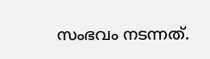സംഭവം നടന്നത്.